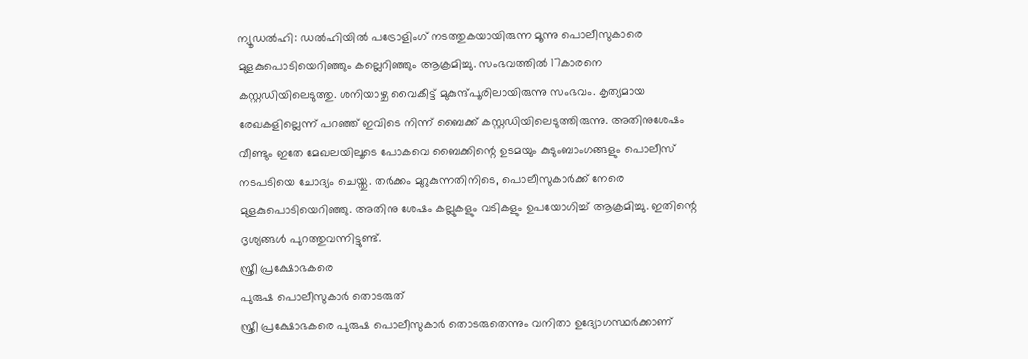ന്യൂഡൽഹി: ഡൽഹിയിൽ പട്രോളിംഗ് നടത്തുകയായിരുന്ന മൂന്നു പൊലീസുകാരെ മുളകുപൊടിയെറിഞ്ഞും കല്ലെറിഞ്ഞും ആക്രമിച്ചു. സംഭവത്തിൽ 17കാരനെ കസ്റ്റഡിയിലെടുത്തു. ശനിയാഴ്ച വൈകീട്ട് മുകുന്ദ്പൂരിലായിരുന്നു സംഭവം. കൃത്യമായ രേഖകളില്ലെന്ന് പറഞ്ഞ് ഇവിടെ നിന്ന് ബൈക്ക് കസ്റ്റഡിയിലെടുത്തിരുന്നു. അതിനുശേഷം വീണ്ടും ഇതേ മേഖലയിലൂടെ പോകവെ ബൈക്കിന്റെ ഉടമയും കുടുംബാംഗങ്ങളും പൊലീസ് നടപടിയെ ചോദ്യം ചെയ്തു. തർക്കം മുറുകുന്നതിനിടെ, പൊലീസുകാർക്ക് നേരെ മുളകുപൊടിയെറിഞ്ഞു. അതിനു ശേഷം കല്ലുകളും വടികളും ഉപയോഗിച്ച് ആക്രമിച്ചു. ഇതിന്റെ ദൃശ്യങ്ങൾ പുറത്തുവന്നിട്ടുണ്ട്.
സ്ത്രീ പ്രക്ഷോഭകരെ
പുരുഷ പൊലീസുകാർ തൊടരുത്
സ്ത്രീ പ്രക്ഷോഭകരെ പുരുഷ പൊലീസുകാർ തൊടരുതെന്നും വനിതാ ഉദ്യോഗസ്ഥർക്കാണ്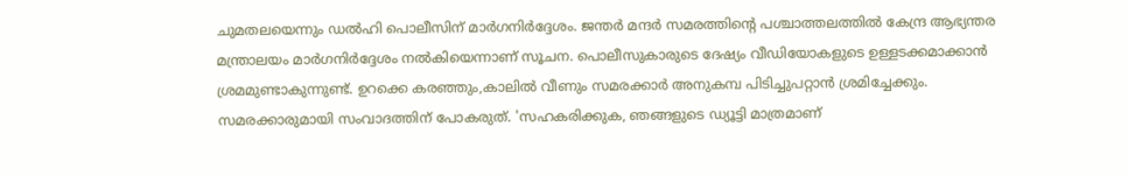ചുമതലയെന്നും ഡൽഹി പൊലീസിന് മാർഗനിർദ്ദേശം. ജന്തർ മന്ദർ സമരത്തിന്റെ പശ്ചാത്തലത്തിൽ കേന്ദ്ര ആഭ്യന്തര മന്ത്രാലയം മാർഗനിർദ്ദേശം നൽകിയെന്നാണ് സൂചന. പൊലീസുകാരുടെ ദേഷ്യം വീഡിയോകളുടെ ഉള്ളടക്കമാക്കാൻ ശ്രമമുണ്ടാകുന്നുണ്ട്. ഉറക്കെ കരഞ്ഞും,കാലിൽ വീണും സമരക്കാർ അനുകമ്പ പിടിച്ചുപറ്റാൻ ശ്രമിച്ചേക്കും. സമരക്കാരുമായി സംവാദത്തിന് പോകരുത്. 'സഹകരിക്കുക, ഞങ്ങളുടെ ഡ്യൂട്ടി മാത്രമാണ്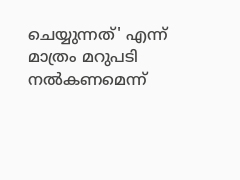ചെയ്യുന്നത്' എന്ന് മാത്രം മറുപടി നൽകണമെന്ന്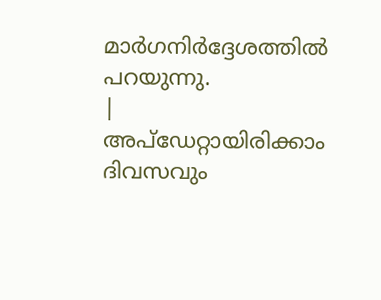മാർഗനിർദ്ദേശത്തിൽ പറയുന്നു.
|
അപ്ഡേറ്റായിരിക്കാം ദിവസവും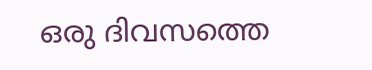ഒരു ദിവസത്തെ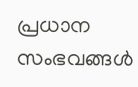പ്രധാന സംഭവങ്ങൾ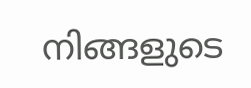നിങ്ങളുടെ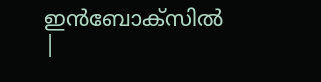ഇൻബോക്സിൽ |